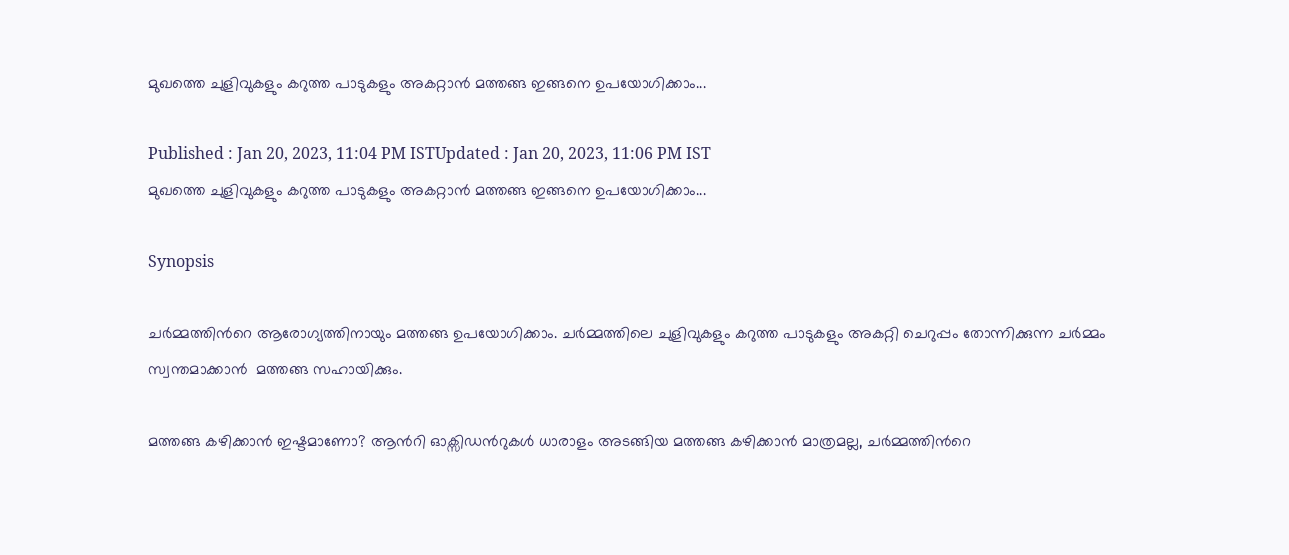മുഖത്തെ ചുളിവുകളും കറുത്ത പാടുകളും അകറ്റാന്‍ മത്തങ്ങ ഇങ്ങനെ ഉപയോഗിക്കാം...

Published : Jan 20, 2023, 11:04 PM ISTUpdated : Jan 20, 2023, 11:06 PM IST
മുഖത്തെ ചുളിവുകളും കറുത്ത പാടുകളും അകറ്റാന്‍ മത്തങ്ങ ഇങ്ങനെ ഉപയോഗിക്കാം...

Synopsis

ചര്‍മ്മത്തിന്‍റെ ആരോഗ്യത്തിനായും മത്തങ്ങ ഉപയോഗിക്കാം. ചർമ്മത്തിലെ ചുളിവുകളും കറുത്ത പാടുകളും അകറ്റി ചെറുപ്പം തോന്നിക്കുന്ന ചർമ്മം സ്വന്തമാക്കാൻ  മത്തങ്ങ സഹായിക്കും.

മത്തങ്ങ കഴിക്കാന്‍ ഇഷ്ടമാണോ? ആന്‍റി ഓക്സിഡന്‍റുകള്‍ ധാരാളം അടങ്ങിയ മത്തങ്ങ കഴിക്കാന്‍ മാത്രമല്ല, ചര്‍മ്മത്തിന്‍റെ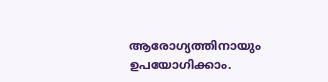ആരോഗ്യത്തിനായും ഉപയോഗിക്കാം.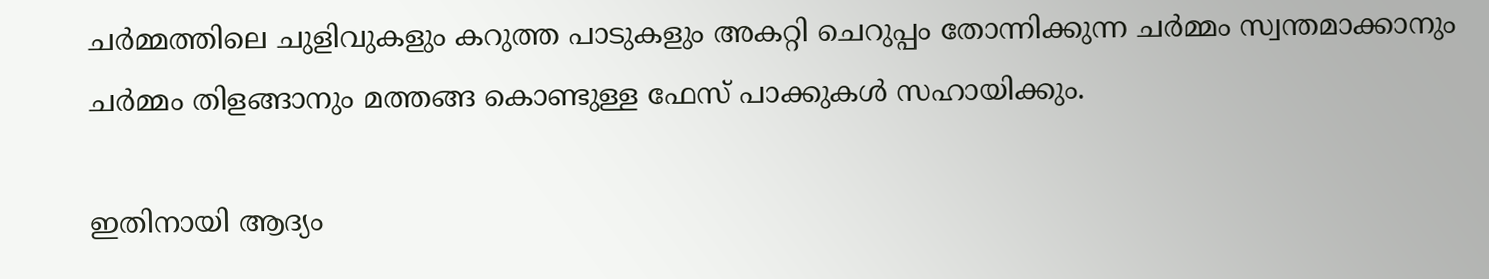ചർമ്മത്തിലെ ചുളിവുകളും കറുത്ത പാടുകളും അകറ്റി ചെറുപ്പം തോന്നിക്കുന്ന ചർമ്മം സ്വന്തമാക്കാനും ചര്‍മ്മം തിളങ്ങാനും മത്തങ്ങ കൊണ്ടുള്ള ഫേസ് പാക്കുകള്‍ സഹായിക്കും.

ഇതിനായി ആദ്യം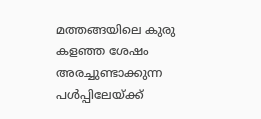മത്തങ്ങയിലെ കുരു കളഞ്ഞ ശേഷം അരച്ചുണ്ടാക്കുന്ന പള്‍പ്പിലേയ്ക്ക്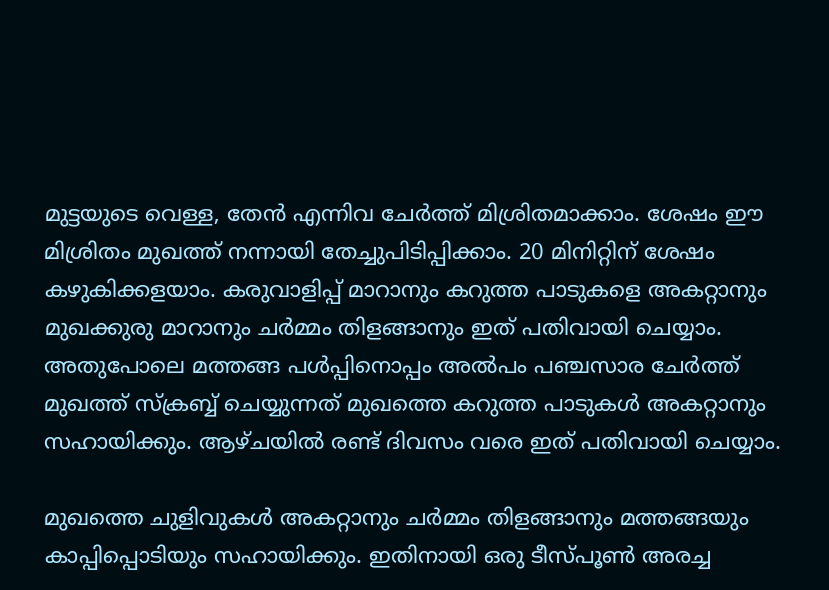മുട്ടയുടെ വെള്ള, തേന്‍ എന്നിവ ചേര്‍ത്ത് മിശ്രിതമാക്കാം. ശേഷം ഈ മിശ്രിതം മുഖത്ത് നന്നായി തേച്ചുപിടിപ്പിക്കാം. 20 മിനിറ്റിന് ശേഷം കഴുകിക്കളയാം. കരുവാളിപ്പ് മാറാനും കറുത്ത പാടുകളെ അകറ്റാനും മുഖക്കുരു മാറാനും ചര്‍മ്മം തിളങ്ങാനും ഇത് പതിവായി ചെയ്യാം. അതുപോലെ മത്തങ്ങ പള്‍പ്പിനൊപ്പം അല്‍പം പഞ്ചസാര ചേര്‍ത്ത് മുഖത്ത് സ്ക്രബ്ബ് ചെയ്യുന്നത് മുഖത്തെ കറുത്ത പാടുകള്‍ അകറ്റാനും സഹായിക്കും. ആഴ്ചയില്‍ രണ്ട് ദിവസം വരെ ഇത് പതിവായി ചെയ്യാം.

മുഖത്തെ ചുളിവുകള്‍ അകറ്റാനും ചര്‍മ്മം തിളങ്ങാനും മത്തങ്ങയും കാപ്പിപ്പൊടിയും സഹായിക്കും. ഇതിനായി ഒരു ടീസ്പൂൺ അരച്ച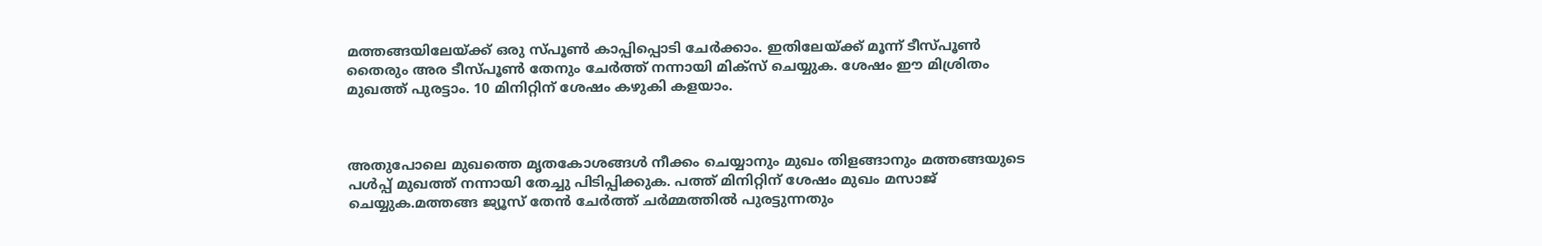മത്തങ്ങയിലേയ്ക്ക് ഒരു സ്പൂൺ കാപ്പിപ്പൊടി ചേർക്കാം. ഇതിലേയ്ക്ക് മൂന്ന് ടീസ്പൂൺ തൈരും അര ടീസ്പൂൺ തേനും ചേർത്ത് നന്നായി മിക്സ് ചെയ്യുക. ശേഷം ഈ മിശ്രിതം മുഖത്ത് പുരട്ടാം. 10 മിനിറ്റിന് ശേഷം കഴുകി കളയാം.



അതുപോലെ മുഖത്തെ മൃതകോശങ്ങള്‍ നീക്കം ചെയ്യാനും മുഖം തിളങ്ങാനും മത്തങ്ങയുടെ പള്‍പ്പ് മുഖത്ത് നന്നായി തേച്ചു പിടിപ്പിക്കുക. പത്ത് മിനിറ്റിന് ശേഷം മുഖം മസാജ് ചെയ്യുക.മത്തങ്ങ ജ്യൂസ് തേന്‍ ചേര്‍ത്ത് ചര്‍മ്മത്തില്‍ പുരട്ടുന്നതും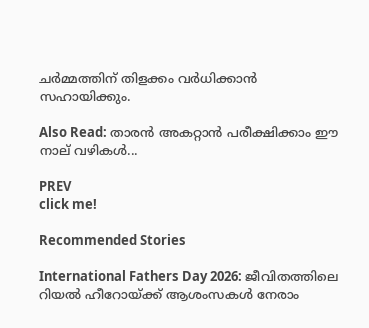ചര്‍മ്മത്തിന് തിളക്കം വര്‍ധിക്കാന്‍ സഹായിക്കും.

Also Read: താരൻ അകറ്റാൻ പരീക്ഷിക്കാം ഈ നാല് വഴികൾ...

PREV
click me!

Recommended Stories

International Fathers Day 2026: ജീവിതത്തിലെ റിയൽ ഹീറോയ്ക്ക് ആശംസകൾ നേരാം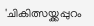'ചികിത്സയ്ക്കപ്പുറം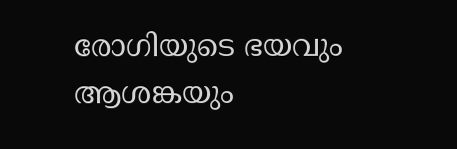രോഗിയുടെ ഭയവും ആശങ്കയും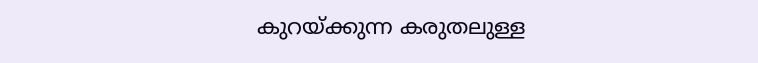കുറയ്ക്കുന്ന കരുതലുള്ള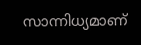സാന്നിധ്യമാണ്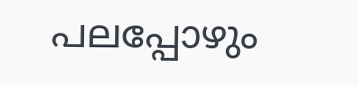പലപ്പോഴും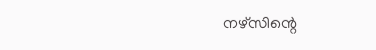നഴ്സിന്റെ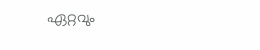ഏറ്റവും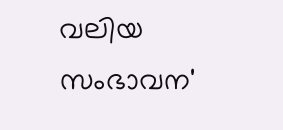വലിയ സംഭാവന'